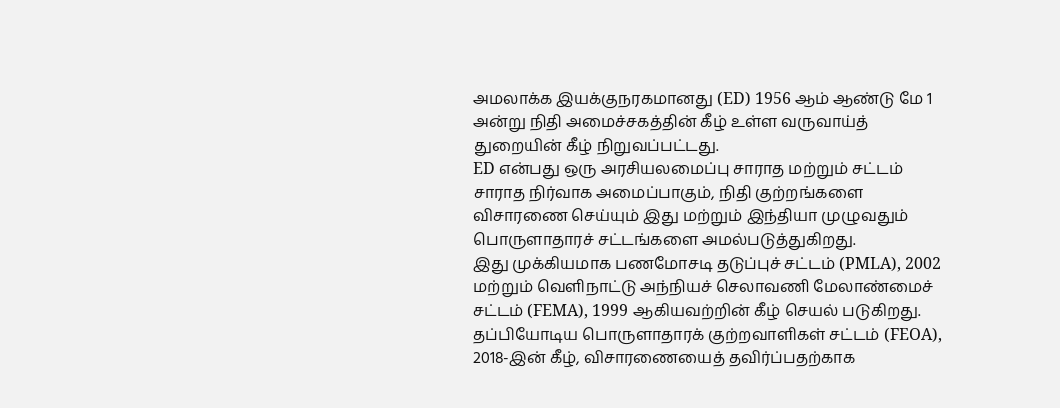அமலாக்க இயக்குநரகமானது (ED) 1956 ஆம் ஆண்டு மே 1 அன்று நிதி அமைச்சகத்தின் கீழ் உள்ள வருவாய்த் துறையின் கீழ் நிறுவப்பட்டது.
ED என்பது ஒரு அரசியலமைப்பு சாராத மற்றும் சட்டம் சாராத நிர்வாக அமைப்பாகும், நிதி குற்றங்களை விசாரணை செய்யும் இது மற்றும் இந்தியா முழுவதும் பொருளாதாரச் சட்டங்களை அமல்படுத்துகிறது.
இது முக்கியமாக பணமோசடி தடுப்புச் சட்டம் (PMLA), 2002 மற்றும் வெளிநாட்டு அந்நியச் செலாவணி மேலாண்மைச் சட்டம் (FEMA), 1999 ஆகியவற்றின் கீழ் செயல் படுகிறது.
தப்பியோடிய பொருளாதாரக் குற்றவாளிகள் சட்டம் (FEOA), 2018-இன் கீழ், விசாரணையைத் தவிர்ப்பதற்காக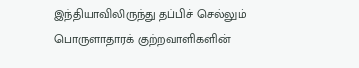இந்தியாவிலிருந்து தப்பிச் செல்லும் பொருளாதாரக் குற்றவாளிகளின்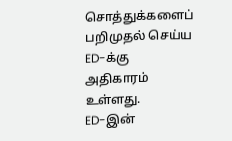சொத்துக்களைப் பறிமுதல் செய்ய ED-க்கு அதிகாரம் உள்ளது.
ED-இன்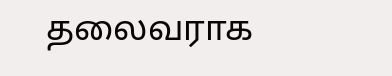தலைவராக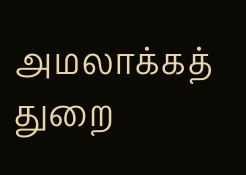அமலாக்கத் துறை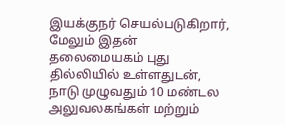இயக்குநர் செயல்படுகிறார், மேலும் இதன் தலைமையகம் புது தில்லியில் உள்ளதுடன், நாடு முழுவதும் 10 மண்டல அலுவலகங்கள் மற்றும்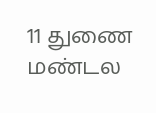11 துணை மண்டல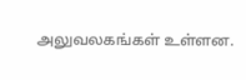அலுவலகங்கள் உள்ளன.